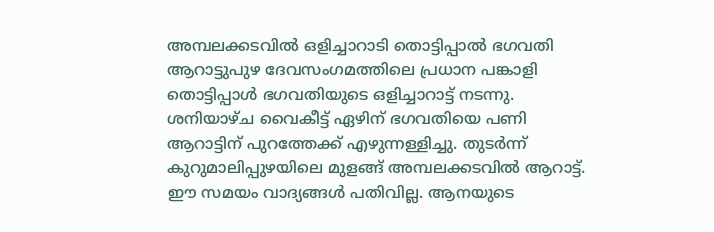അമ്പലക്കടവിൽ ഒളിച്ചാറാടി തൊട്ടിപ്പാൽ ഭഗവതി
ആറാട്ടുപുഴ ദേവസംഗമത്തിലെ പ്രധാന പങ്കാളി തൊട്ടിപ്പാൾ ഭഗവതിയുടെ ഒളിച്ചാറാട്ട് നടന്നു. ശനിയാഴ്ച വൈകീട്ട് ഏഴിന് ഭഗവതിയെ പണി ആറാട്ടിന് പുറത്തേക്ക് എഴുന്നള്ളിച്ചു. തുടർന്ന്
കുറുമാലിപ്പുഴയിലെ മുളങ്ങ് അമ്പലക്കടവിൽ ആറാട്ട്. ഈ സമയം വാദ്യങ്ങൾ പതിവില്ല. ആനയുടെ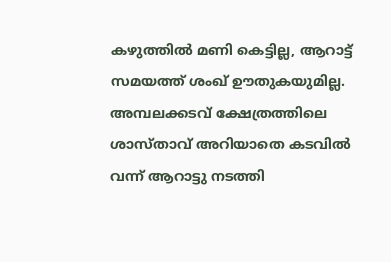കഴുത്തിൽ മണി കെട്ടില്ല, ആറാട്ട് സമയത്ത് ശംഖ് ഊതുകയുമില്ല. അമ്പലക്കടവ് ക്ഷേത്രത്തിലെ ശാസ്താവ് അറിയാതെ കടവിൽ വന്ന് ആറാട്ടു നടത്തി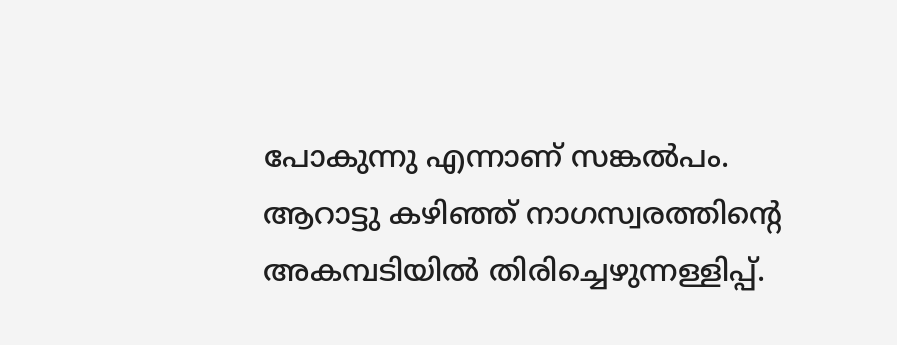പോകുന്നു എന്നാണ് സങ്കൽപം.
ആറാട്ടു കഴിഞ്ഞ് നാഗസ്വരത്തിൻ്റെ അകമ്പടിയിൽ തിരിച്ചെഴുന്നള്ളിപ്പ്.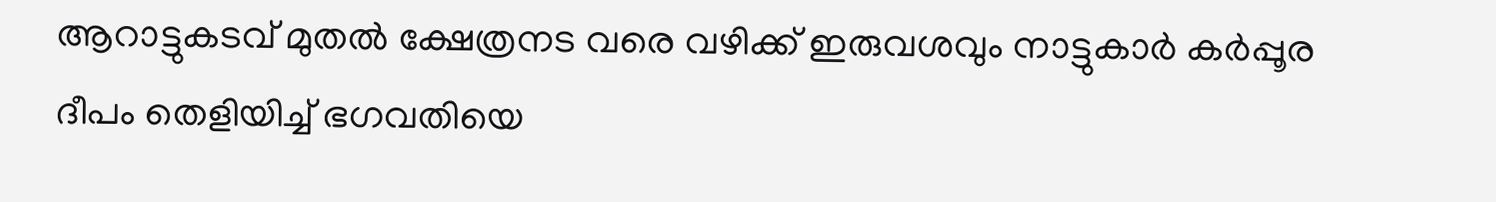ആറാട്ടുകടവ് മുതൽ ക്ഷേത്രനട വരെ വഴിക്ക് ഇരുവശവും നാട്ടുകാർ കർപ്പൂര ദീപം തെളിയിച്ച് ഭഗവതിയെ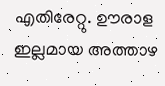എതിരേറ്റു. ഊരാള ഇല്ലമായ അത്താഴ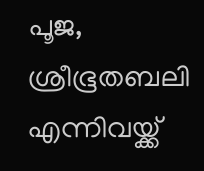പൂജ, ശ്രീഭൂതബലി എന്നിവയ്ക്ക്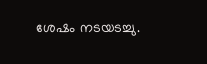ശേഷം നടയടച്ചു.